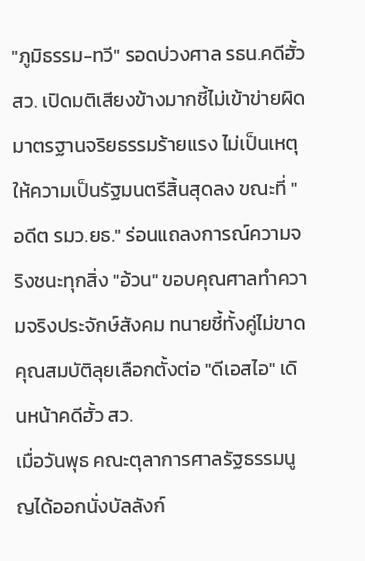"ภูมิธรรม-ทวี" รอดบ่วงศาล รธน.คดีฮั้ว สว. เปิดมติเสียงข้างมากชี้ไม่เข้าข่ายผิดมาตรฐานจริยธรรมร้ายแรง ไม่เป็นเหตุให้ความเป็นรัฐมนตรีสิ้นสุดลง ขณะที่ "อดีต รมว.ยธ." ร่อนแถลงการณ์ความจริงชนะทุกสิ่ง "อ้วน" ขอบคุณศาลทำความจริงประจักษ์สังคม ทนายชี้ทั้งคู่ไม่ขาดคุณสมบัติลุยเลือกตั้งต่อ "ดีเอสไอ" เดินหน้าคดีฮั้ว สว.
เมื่อวันพุธ คณะตุลาการศาลรัฐธรรมนูญได้ออกนั่งบัลลังก์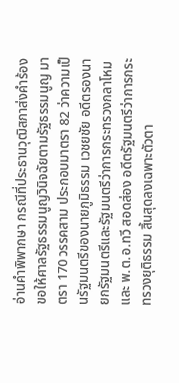อ่านคำพิพากษา กรณีที่ประธานวุฒิสภาส่งคำร้องขอให้ศาลรัฐธรรมนูญวินิจฉัยตามรัฐธรรมนูญ มาตรา 170 วรรคสาม ประกอบมาตรา 82 ว่าความเป็นรัฐมนตรีของนายภูมิธรรม เวชยชัย อดีตรองนายกรัฐมนตรีและรัฐมนตรีว่าการกระทรวงกลาโหม และ พ.ต.อ.ทวี สอดส่อง อดีตรัฐมนตรีว่าการกระทรวงยุติธรรม สิ้นสุดลงเฉพาะตัวตา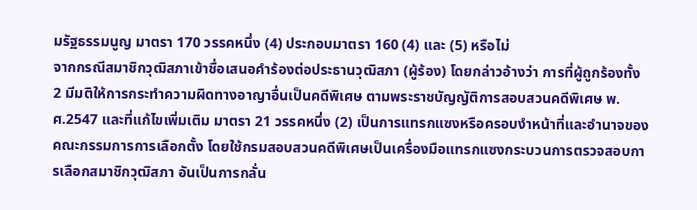มรัฐธรรมนูญ มาตรา 170 วรรคหนึ่ง (4) ประกอบมาตรา 160 (4) และ (5) หรือไม่
จากกรณีสมาชิกวุฒิสภาเข้าชื่อเสนอคำร้องต่อประธานวุฒิสภา (ผู้ร้อง) โดยกล่าวอ้างว่า การที่ผู้ถูกร้องทั้ง 2 มีมติให้การกระทำความผิดทางอาญาอื่นเป็นคดีพิเศษ ตามพระราชบัญญัติการสอบสวนคดีพิเศษ พ.ศ.2547 และที่แก้ไขเพิ่มเติม มาตรา 21 วรรคหนึ่ง (2) เป็นการแทรกแซงหรือครอบงำหน้าที่และอำนาจของคณะกรรมการการเลือกตั้ง โดยใช้กรมสอบสวนคดีพิเศษเป็นเครื่องมือแทรกแซงกระบวนการตรวจสอบการเลือกสมาชิกวุฒิสภา อันเป็นการกลั่น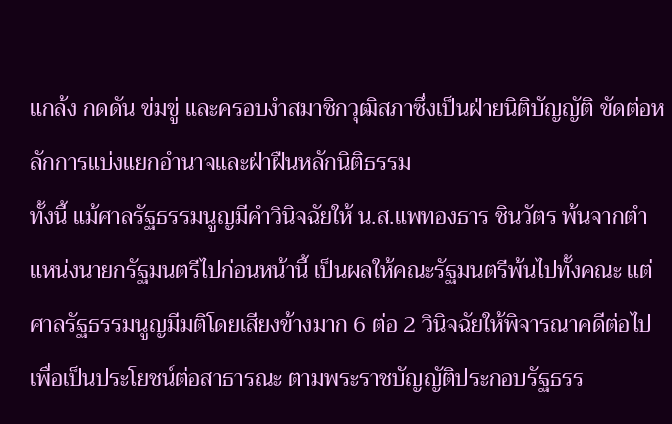แกล้ง กดดัน ข่มขู่ และครอบงำสมาชิกวุฒิสภาซึ่งเป็นฝ่ายนิติบัญญัติ ขัดต่อหลักการแบ่งแยกอำนาจและฝ่าฝืนหลักนิติธรรม
ทั้งนี้ แม้ศาลรัฐธรรมนูญมีคำวินิจฉัยให้ น.ส.แพทองธาร ชินวัตร พ้นจากตำแหน่งนายกรัฐมนตรีไปก่อนหน้านี้ เป็นผลให้คณะรัฐมนตรีพ้นไปทั้งคณะ แต่ศาลรัฐธรรมนูญมีมติโดยเสียงข้างมาก 6 ต่อ 2 วินิจฉัยให้พิจารณาคดีต่อไป เพื่อเป็นประโยชน์ต่อสาธารณะ ตามพระราชบัญญัติประกอบรัฐธรร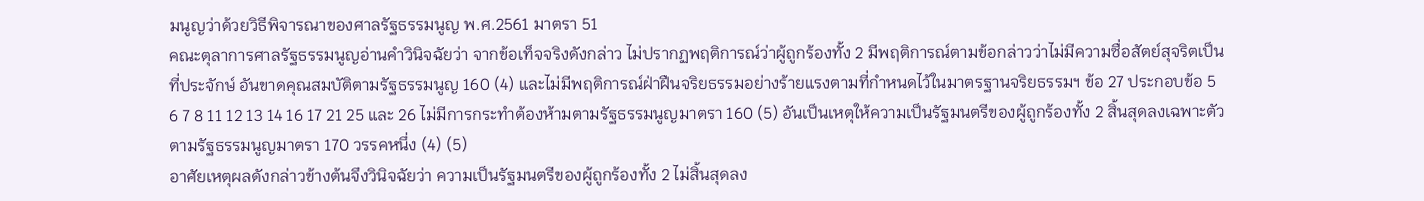มนูญว่าด้วยวิธีพิจารณาของศาลรัฐธรรมนูญ พ.ศ.2561 มาตรา 51
คณะตุลาการศาลรัฐธรรมนูญอ่านคำวินิจฉัยว่า จากข้อเท็จจริงดังกล่าว ไม่ปรากฏพฤติการณ์ว่าผู้ถูกร้องทั้ง 2 มีพฤติการณ์ตามข้อกล่าวว่าไม่มีความซื่อสัตย์สุจริตเป็นที่ประจักษ์ อันขาดคุณสมบัติตามรัฐธรรมนูญ 160 (4) และไม่มีพฤติการณ์ฝ่าฝืนจริยธรรมอย่างร้ายแรงตามที่กำหนดไว้ในมาตรฐานจริยธรรมฯ ข้อ 27 ประกอบข้อ 5 6 7 8 11 12 13 14 16 17 21 25 และ 26 ไม่มีการกระทำต้องห้ามตามรัฐธรรมนูญมาตรา 160 (5) อันเป็นเหตุให้ความเป็นรัฐมนตรีของผู้ถูกร้องทั้ง 2 สิ้นสุดลงเฉพาะตัวตามรัฐธรรมนูญมาตรา 170 วรรคหนึ่ง (4) (5)
อาศัยเหตุผลดังกล่าวข้างต้นจึงวินิจฉัยว่า ความเป็นรัฐมนตรีของผู้ถูกร้องทั้ง 2 ไม่สิ้นสุดลง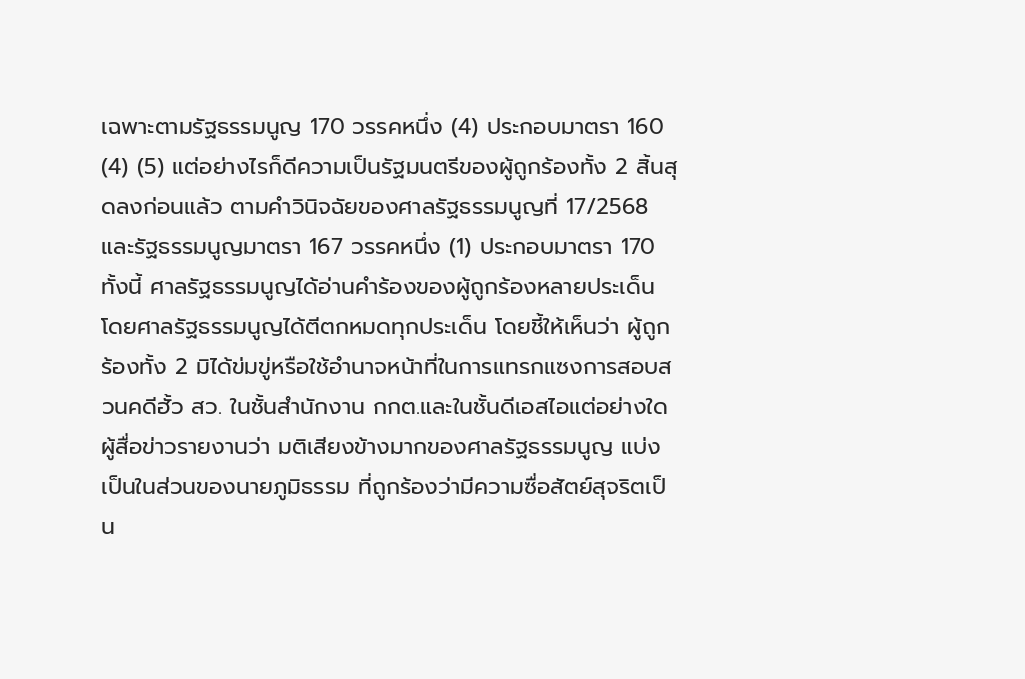เฉพาะตามรัฐธรรมนูญ 170 วรรคหนึ่ง (4) ประกอบมาตรา 160 (4) (5) แต่อย่างไรก็ดีความเป็นรัฐมนตรีของผู้ถูกร้องทั้ง 2 สิ้นสุดลงก่อนแล้ว ตามคำวินิจฉัยของศาลรัฐธรรมนูญที่ 17/2568 และรัฐธรรมนูญมาตรา 167 วรรคหนึ่ง (1) ประกอบมาตรา 170
ทั้งนี้ ศาลรัฐธรรมนูญได้อ่านคำร้องของผู้ถูกร้องหลายประเด็น โดยศาลรัฐธรรมนูญได้ตีตกหมดทุกประเด็น โดยชี้ให้เห็นว่า ผู้ถูกร้องทั้ง 2 มิได้ข่มขู่หรือใช้อำนาจหน้าที่ในการแทรกแซงการสอบสวนคดีฮั้ว สว. ในชั้นสำนักงาน กกต.และในชั้นดีเอสไอแต่อย่างใด
ผู้สื่อข่าวรายงานว่า มติเสียงข้างมากของศาลรัฐธรรมนูญ แบ่งเป็นในส่วนของนายภูมิธรรม ที่ถูกร้องว่ามีความซื่อสัตย์สุจริตเป็น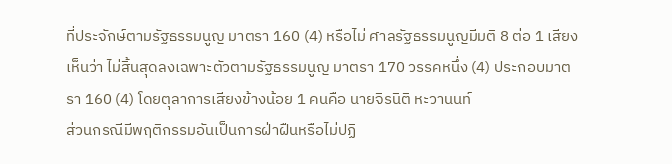ที่ประจักษ์ตามรัฐธรรมนูญ มาตรา 160 (4) หรือไม่ ศาลรัฐธรรมนูญมีมติ 8 ต่อ 1 เสียง เห็นว่า ไม่สิ้นสุดลงเฉพาะตัวตามรัฐธรรมนูญ มาตรา 170 วรรคหนึ่ง (4) ประกอบมาตรา 160 (4) โดยตุลาการเสียงข้างน้อย 1 คนคือ นายจิรนิติ หะวานนท์
ส่วนกรณีมีพฤติกรรมอันเป็นการฝ่าฝืนหรือไม่ปฏิ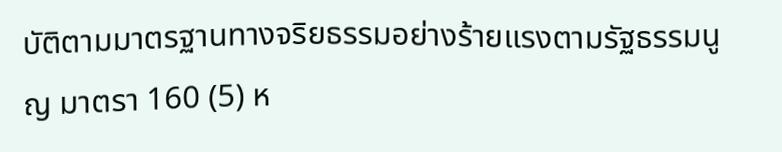บัติตามมาตรฐานทางจริยธรรมอย่างร้ายแรงตามรัฐธรรมนูญ มาตรา 160 (5) ห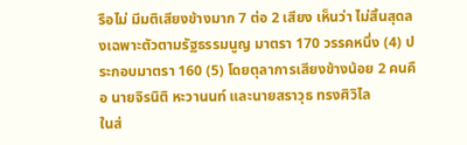รือไม่ มีมติเสียงข้างมาก 7 ต่อ 2 เสียง เห็นว่า ไม่สิ้นสุดลงเฉพาะตัวตามรัฐธรรมนูญ มาตรา 170 วรรคหนึ่ง (4) ประกอบมาตรา 160 (5) โดยตุลาการเสียงข้างน้อย 2 คนคือ นายจิรนิติ หะวานนท์ และนายสราวุธ ทรงศิวิไล
ในส่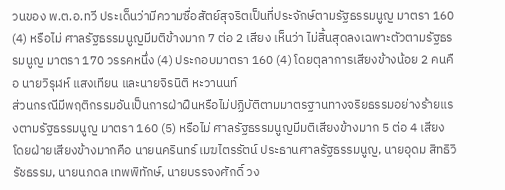วนของ พ.ต.อ.ทวี ประเด็นว่ามีความซื่อสัตย์สุจริตเป็นที่ประจักษ์ตามรัฐธรรมนูญ มาตรา 160 (4) หรือไม่ ศาลรัฐธรรมนูญมีมติข้างมาก 7 ต่อ 2 เสียง เห็นว่า ไม่สิ้นสุดลงเฉพาะตัวตามรัฐธรรมนูญ มาตรา 170 วรรคหนึ่ง (4) ประกอบมาตรา 160 (4) โดยตุลาการเสียงข้างน้อย 2 คนคือ นายวิรุฬห์ แสงเทียน และนายจิรนิติ หะวานนท์
ส่วนกรณีมีพฤติกรรมอันเป็นการฝ่าฝืนหรือไม่ปฏิบัติตามมาตรฐานทางจริยธรรมอย่างร้ายแรงตามรัฐธรรมนูญ มาตรา 160 (5) หรือไม่ ศาลรัฐธรรมนูญมีมติเสียงข้างมาก 5 ต่อ 4 เสียง โดยฝ่ายเสียงข้างมากคือ นายนครินทร์ เมฆไตรรัตน์ ประธานศาลรัฐธรรมนูญ, นายอุดม สิทธิวิรัชธรรม, นายนภดล เทพพิทักษ์, นายบรรจงศักดิ์ วง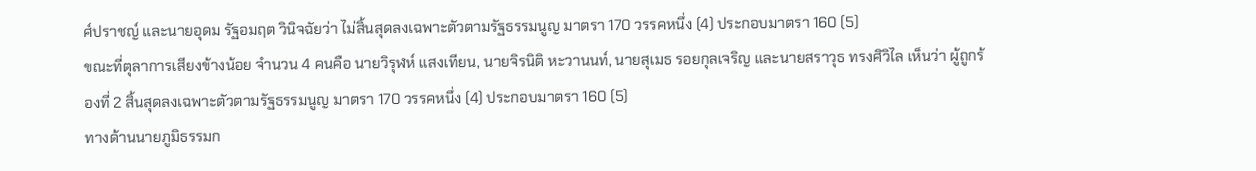ศ์ปราชญ์ และนายอุดม รัฐอมฤต วินิจฉัยว่า ไม่สิ้นสุดลงเฉพาะตัวตามรัฐธรรมนูญ มาตรา 170 วรรคหนึ่ง (4) ประกอบมาตรา 160 (5)
ขณะที่ตุลาการเสียงข้างน้อย จำนวน 4 คนคือ นายวิรุฬห์ แสงเทียน, นายจิรนิติ หะวานนท์, นายสุเมธ รอยกุลเจริญ และนายสราวุธ ทรงศิวิไล เห็นว่า ผู้ถูกร้องที่ 2 สิ้นสุดลงเฉพาะตัวตามรัฐธรรมนูญ มาตรา 170 วรรคหนึ่ง (4) ประกอบมาตรา 160 (5)
ทางด้านนายภูมิธรรมก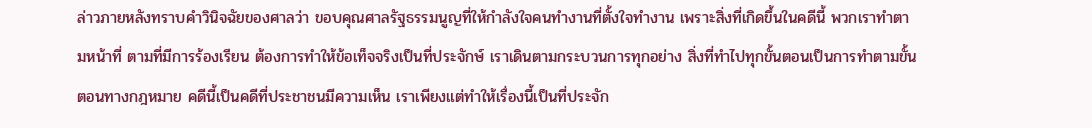ล่าวภายหลังทราบคำวินิจฉัยของศาลว่า ขอบคุณศาลรัฐธรรมนูญที่ให้กำลังใจคนทำงานที่ตั้งใจทำงาน เพราะสิ่งที่เกิดขึ้นในคดีนี้ พวกเราทำตามหน้าที่ ตามที่มีการร้องเรียน ต้องการทำให้ข้อเท็จจริงเป็นที่ประจักษ์ เราเดินตามกระบวนการทุกอย่าง สิ่งที่ทำไปทุกขั้นตอนเป็นการทำตามขั้นตอนทางกฎหมาย คดีนี้เป็นคดีที่ประชาชนมีความเห็น เราเพียงแต่ทำให้เรื่องนี้เป็นที่ประจัก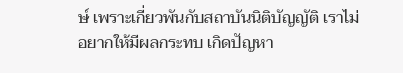ษ์ เพราะเกี่ยวพันกับสถาบันนิติบัญญัติ เราไม่อยากให้มีผลกระทบ เกิดปัญหา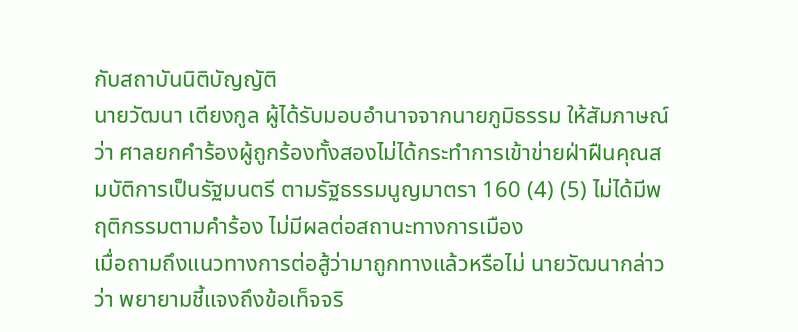กับสถาบันนิติบัญญัติ
นายวัฒนา เตียงกูล ผู้ได้รับมอบอำนาจจากนายภูมิธรรม ให้สัมภาษณ์ว่า ศาลยกคำร้องผู้ถูกร้องทั้งสองไม่ได้กระทำการเข้าข่ายฝ่าฝืนคุณสมบัติการเป็นรัฐมนตรี ตามรัฐธรรมนูญมาตรา 160 (4) (5) ไม่ได้มีพฤติกรรมตามคำร้อง ไม่มีผลต่อสถานะทางการเมือง
เมื่อถามถึงแนวทางการต่อสู้ว่ามาถูกทางแล้วหรือไม่ นายวัฒนากล่าวว่า พยายามชี้แจงถึงข้อเท็จจริ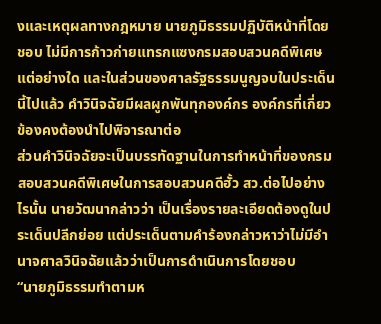งและเหตุผลทางกฎหมาย นายภูมิธรรมปฏิบัติหน้าที่โดยชอบ ไม่มีการก้าวก่ายแทรกแซงกรมสอบสวนคดีพิเศษแต่อย่างใด และในส่วนของศาลรัฐธรรมนูญจบในประเด็นนี้ไปแล้ว คำวินิจฉัยมีผลผูกพันทุกองค์กร องค์กรที่เกี่ยวข้องคงต้องนำไปพิจารณาต่อ
ส่วนคำวินิจฉัยจะเป็นบรรทัดฐานในการทำหน้าที่ของกรมสอบสวนคดีพิเศษในการสอบสวนคดีฮั้ว สว.ต่อไปอย่างไรนั้น นายวัฒนากล่าวว่า เป็นเรื่องรายละเอียดต้องดูในประเด็นปลีกย่อย แต่ประเด็นตามคำร้องกล่าวหาว่าไม่มีอำนาจศาลวินิจฉัยแล้วว่าเป็นการดำเนินการโดยชอบ
“นายภูมิธรรมทำตามห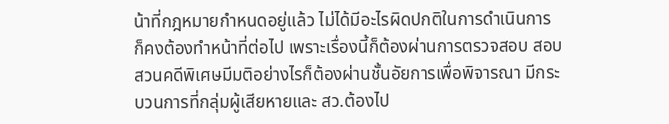น้าที่กฎหมายกำหนดอยู่แล้ว ไม่ได้มีอะไรผิดปกติในการดำเนินการ ก็คงต้องทำหน้าที่ต่อไป เพราะเรื่องนี้ก็ต้องผ่านการตรวจสอบ สอบสวนคดีพิเศษมีมติอย่างไรก็ต้องผ่านชั้นอัยการเพื่อพิจารณา มีกระบวนการที่กลุ่มผู้เสียหายและ สว.ต้องไป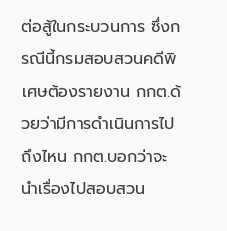ต่อสู้ในกระบวนการ ซึ่งกรณีนี้กรมสอบสวนคดีพิเศษต้องรายงาน กกต.ด้วยว่ามีการดำเนินการไปถึงไหน กกต.บอกว่าจะนำเรื่องไปสอบสวน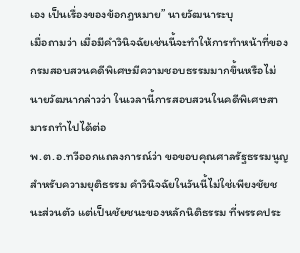เอง เป็นเรื่องของข้อกฎหมาย” นายวัฒนาระบุ
เมื่อถามว่า เมื่อมีคำวินิจฉัยเช่นนี้จะทำให้การทำหน้าที่ของกรมสอบสวนคดีพิเศษมีความชอบธรรมมากขึ้นหรือไม่ นายวัฒนากล่าวว่า ในเวลานี้การสอบสวนในคดีพิเศษสามารถทำไปได้ต่อ
พ.ต.อ.ทวีออกแถลงการณ์ว่า ขอขอบคุณศาลรัฐธรรมนูญสำหรับความยุติธรรม คำวินิจฉัยในวันนี้ไม่ใช่เพียงชัยชนะส่วนตัว แต่เป็นชัยชนะของหลักนิติธรรม ที่พรรคประ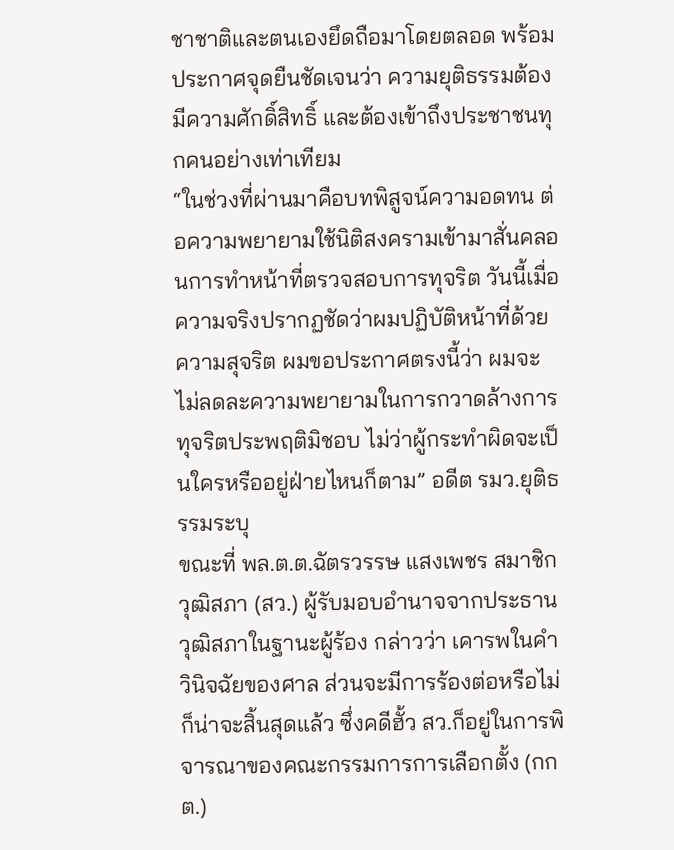ชาชาติและตนเองยึดถือมาโดยตลอด พร้อมประกาศจุดยืนชัดเจนว่า ความยุติธรรมต้องมีความศักดิ์สิทธิ์ และต้องเข้าถึงประชาชนทุกคนอย่างเท่าเทียม
“ในช่วงที่ผ่านมาคือบทพิสูจน์ความอดทน ต่อความพยายามใช้นิติสงครามเข้ามาสั่นคลอนการทำหน้าที่ตรวจสอบการทุจริต วันนี้เมื่อความจริงปรากฏชัดว่าผมปฏิบัติหน้าที่ด้วยความสุจริต ผมขอประกาศตรงนี้ว่า ผมจะไม่ลดละความพยายามในการกวาดล้างการทุจริตประพฤติมิชอบ ไม่ว่าผู้กระทำผิดจะเป็นใครหรืออยู่ฝ่ายไหนก็ตาม” อดีต รมว.ยุติธรรมระบุ
ขณะที่ พล.ต.ต.ฉัตรวรรษ แสงเพชร สมาชิกวุฒิสภา (สว.) ผู้รับมอบอำนาจจากประธานวุฒิสภาในฐานะผู้ร้อง กล่าวว่า เคารพในคำวินิจฉัยของศาล ส่วนจะมีการร้องต่อหรือไม่ ก็น่าจะสิ้นสุดแล้ว ซึ่งคดีฮั้ว สว.ก็อยู่ในการพิจารณาของคณะกรรมการการเลือกตั้ง (กกต.)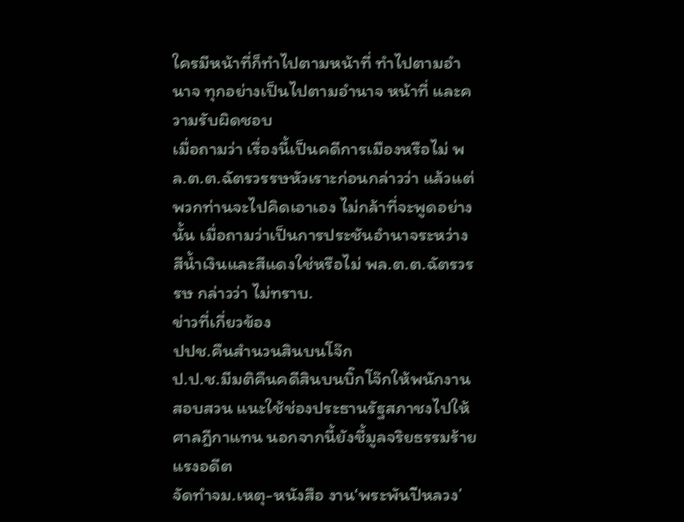ใครมีหน้าที่ก็ทำไปตามหน้าที่ ทำไปตามอำนาจ ทุกอย่างเป็นไปตามอำนาจ หน้าที่ และความรับผิดชอบ
เมื่อถามว่า เรื่องนี้เป็นคดีการเมืองหรือไม่ พล.ต.ต.ฉัตรวรรษหัวเราะก่อนกล่าวว่า แล้วแต่พวกท่านจะไปคิดเอาเอง ไม่กล้าที่จะพูดอย่างนั้น เมื่อถามว่าเป็นการประชันอำนาจระหว่างสีน้ำเงินและสีแดงใช่หรือไม่ พล.ต.ต.ฉัตรวรรษ กล่าวว่า ไม่ทราบ.
ข่าวที่เกี่ยวข้อง
ปปช.คืนสำนวนสินบนโจ๊ก
ป.ป.ช.มีมติคืนคดีสินบนบิ๊กโจ๊กให้พนักงานสอบสวน แนะใช้ช่องประธานรัฐสภาชงไปให้ศาลฎีกาแทน นอกจากนี้ยังชี้มูลจริยธรรมร้ายแรงอดีต
จัดทำจม.เหตุ-หนังสือ งาน‘พระพันปีหลวง’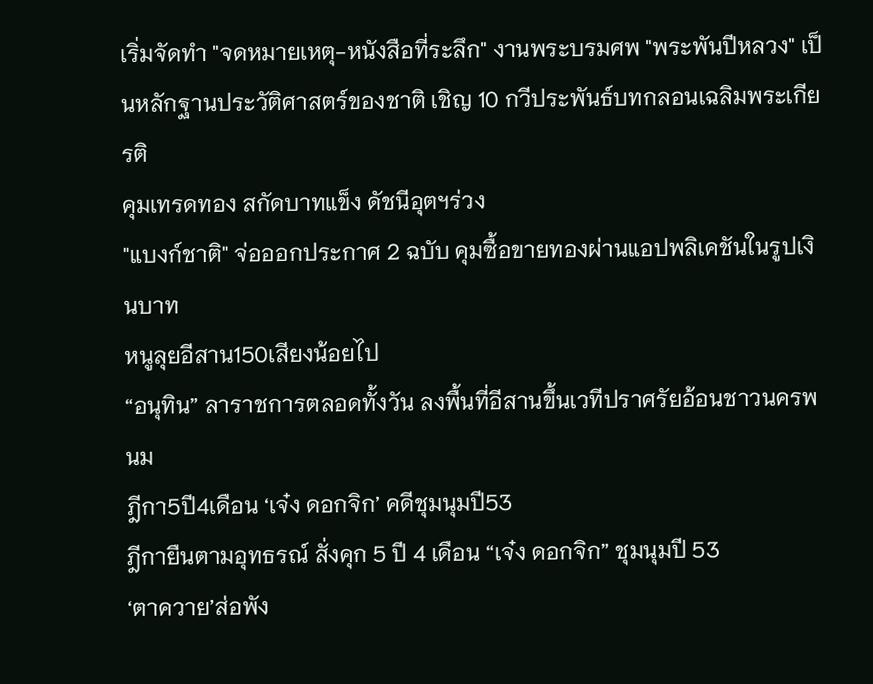เริ่มจัดทำ "จดหมายเหตุ-หนังสือที่ระลึก" งานพระบรมศพ "พระพันปีหลวง" เป็นหลักฐานประวัติศาสตร์ของชาติ เชิญ 10 กวีประพันธ์บทกลอนเฉลิมพระเกียรติ
คุมเทรดทอง สกัดบาทแข็ง ดัชนีอุตฯร่วง
"แบงก์ชาติ" จ่อออกประกาศ 2 ฉบับ คุมซื้อขายทองผ่านแอปพลิเคชันในรูปเงินบาท
หนูลุยอีสาน150เสียงน้อยไป
“อนุทิน” ลาราชการตลอดทั้งวัน ลงพื้นที่อีสานขึ้นเวทีปราศรัยอ้อนชาวนครพนม
ฎีกา5ปี4เดือน ‘เจ๋ง ดอกจิก’ คดีชุมนุมปี53
ฎีกายืนตามอุทธรณ์ สั่งคุก 5 ปี 4 เดือน “เจ๋ง ดอกจิก” ชุมนุมปี 53
‘ตาควาย’ส่อพัง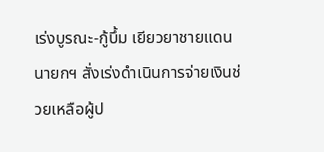เร่งบูรณะ-กู้บึ้ม เยียวยาชายแดน
นายกฯ สั่งเร่งดำเนินการจ่ายเงินช่วยเหลือผู้ป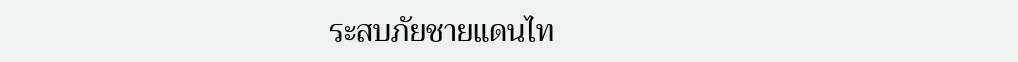ระสบภัยชายแดนไท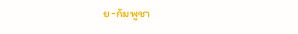ย-กัมพูชา